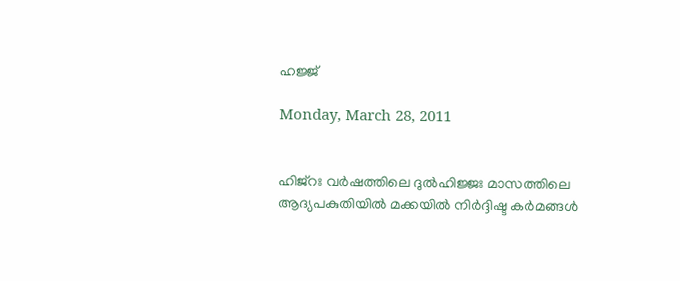ഹജ്ജ്

Monday, March 28, 2011


ഹിജ്റഃ വര്‍ഷത്തിലെ ദുല്‍ഹിജ്ജഃ മാസത്തിലെ ആദ്യപകുതിയില്‍ മക്കയില്‍ നിര്‍ദ്ദിഷ്ട കര്‍മങ്ങള്‍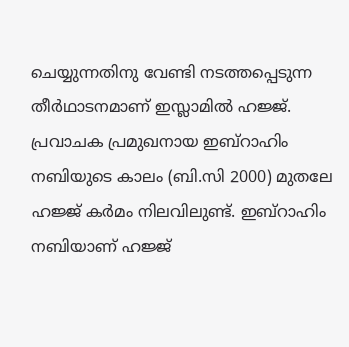ചെയ്യുന്നതിനു വേണ്ടി നടത്തപ്പെടുന്ന തീര്‍ഥാടനമാണ് ഇസ്ലാമില്‍ ഹജ്ജ്. പ്രവാചക പ്രമുഖനായ ഇബ്റാഹിം നബിയുടെ കാലം (ബി.സി 2000) മുതലേ ഹജ്ജ് കര്‍മം നിലവിലുണ്ട്. ഇബ്റാഹിം നബിയാണ് ഹജ്ജ്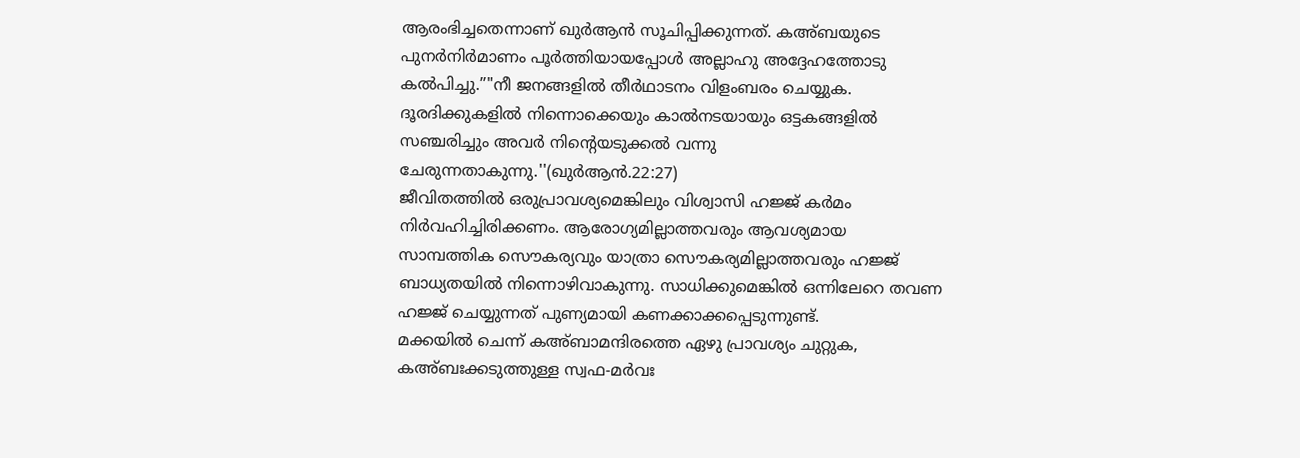ആരംഭിച്ചതെന്നാണ് ഖുര്‍ആന്‍ സൂചിപ്പിക്കുന്നത്. കഅ്ബയുടെ പുനര്‍നിര്‍മാണം പൂര്‍ത്തിയായപ്പോള്‍ അല്ലാഹു അദ്ദേഹത്തോടു കല്‍പിച്ചു.”"നീ ജനങ്ങളില്‍ തീര്‍ഥാടനം വിളംബരം ചെയ്യുക. ദൂരദിക്കുകളില്‍ നിന്നൊക്കെയും കാല്‍നടയായും ഒട്ടകങ്ങളില്‍ സഞ്ചരിച്ചും അവര്‍ നിന്റെയടുക്കല്‍ വന്നു ചേരുന്നതാകുന്നു.''(ഖുര്‍ആന്‍.22:27)
ജീവിതത്തില്‍ ഒരുപ്രാവശ്യമെങ്കിലും വിശ്വാസി ഹജ്ജ് കര്‍മം നിര്‍വഹിച്ചിരിക്കണം. ആരോഗ്യമില്ലാത്തവരും ആവശ്യമായ സാമ്പത്തിക സൌകര്യവും യാത്രാ സൌകര്യമില്ലാത്തവരും ഹജ്ജ് ബാധ്യതയില്‍ നിന്നൊഴിവാകുന്നു. സാധിക്കുമെങ്കില്‍ ഒന്നിലേറെ തവണ ഹജ്ജ് ചെയ്യുന്നത് പുണ്യമായി കണക്കാക്കപ്പെടുന്നുണ്ട്.
മക്കയില്‍ ചെന്ന് കഅ്ബാമന്ദിരത്തെ ഏഴു പ്രാവശ്യം ചുറ്റുക, കഅ്ബഃക്കടുത്തുള്ള സ്വഫ-മര്‍വഃ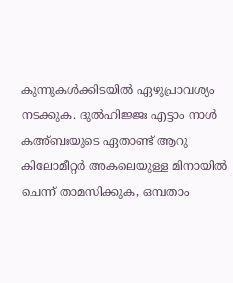കുന്നുകള്‍ക്കിടയില്‍ ഏഴുപ്രാവശ്യം നടക്കുക. ദുല്‍ഹിജ്ജഃ എട്ടാം നാള്‍ കഅ്ബഃയുടെ ഏതാണ്ട് ആറു കിലോമീറ്റര്‍ അകലെയുള്ള മിനായില്‍ ചെന്ന് താമസിക്കുക, ഒമ്പതാം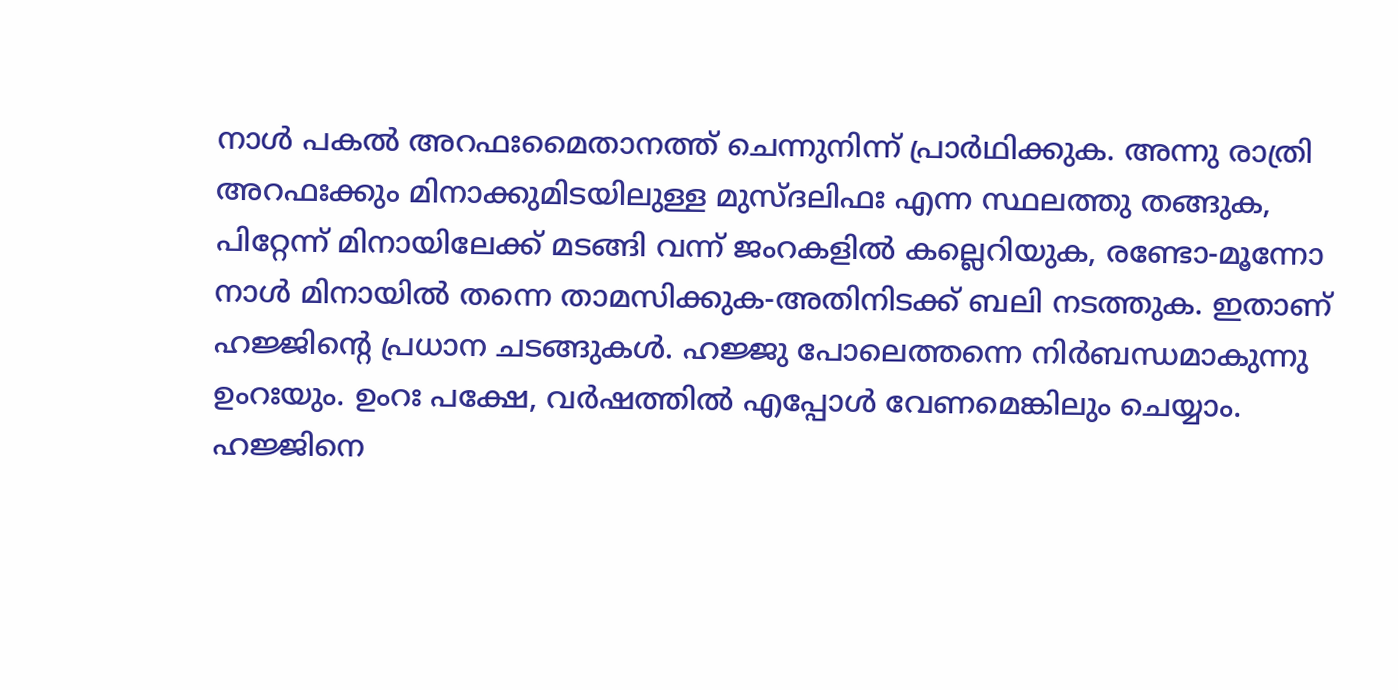നാള്‍ പകല്‍ അറഫഃമൈതാനത്ത് ചെന്നുനിന്ന് പ്രാര്‍ഥിക്കുക. അന്നു രാത്രി അറഫഃക്കും മിനാക്കുമിടയിലുള്ള മുസ്ദലിഫഃ എന്ന സ്ഥലത്തു തങ്ങുക, പിറ്റേന്ന് മിനായിലേക്ക് മടങ്ങി വന്ന് ജംറകളില്‍ കല്ലെറിയുക, രണ്ടോ-മൂന്നോ നാള്‍ മിനായില്‍ തന്നെ താമസിക്കുക-അതിനിടക്ക് ബലി നടത്തുക. ഇതാണ് ഹജ്ജിന്റെ പ്രധാന ചടങ്ങുകള്‍. ഹജ്ജു പോലെത്തന്നെ നിര്‍ബന്ധമാകുന്നു ഉംറഃയും. ഉംറഃ പക്ഷേ, വര്‍ഷത്തില്‍ എപ്പോള്‍ വേണമെങ്കിലും ചെയ്യാം. ഹജ്ജിനെ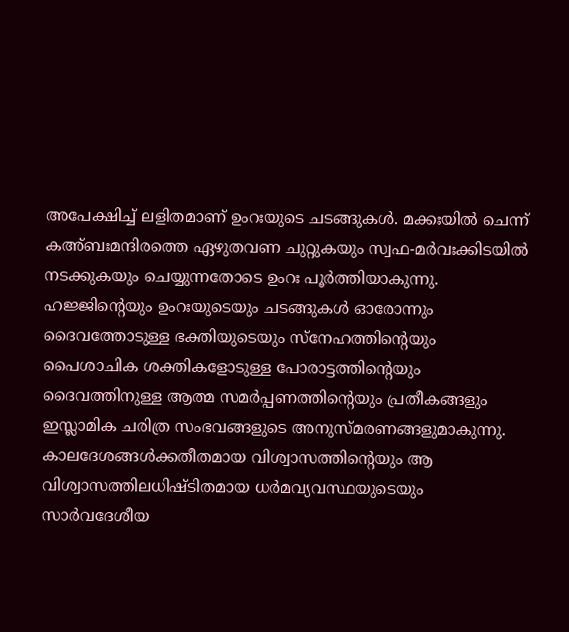അപേക്ഷിച്ച് ലളിതമാണ് ഉംറഃയുടെ ചടങ്ങുകള്‍. മക്കഃയില്‍ ചെന്ന് കഅ്ബഃമന്ദിരത്തെ ഏഴുതവണ ചുറ്റുകയും സ്വഫ-മര്‍വഃക്കിടയില്‍ നടക്കുകയും ചെയ്യുന്നതോടെ ഉംറഃ പൂര്‍ത്തിയാകുന്നു.
ഹജ്ജിന്റെയും ഉംറഃയുടെയും ചടങ്ങുകള്‍ ഓരോന്നും ദൈവത്തോടുള്ള ഭക്തിയുടെയും സ്നേഹത്തിന്റെയും പൈശാചിക ശക്തികളോടുള്ള പോരാട്ടത്തിന്റെയും ദൈവത്തിനുള്ള ആത്മ സമര്‍പ്പണത്തിന്റെയും പ്രതീകങ്ങളും ഇസ്ലാമിക ചരിത്ര സംഭവങ്ങളുടെ അനുസ്മരണങ്ങളുമാകുന്നു. കാലദേശങ്ങള്‍ക്കതീതമായ വിശ്വാസത്തിന്റെയും ആ വിശ്വാസത്തിലധിഷ്ടിതമായ ധര്‍മവ്യവസ്ഥയുടെയും സാര്‍വദേശീയ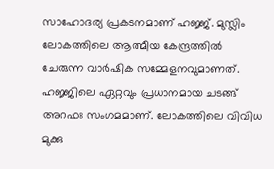സാഹോദര്യ പ്രകടനമാണ് ഹജ്ജ്. മുസ്ലിം ലോകത്തിലെ ആത്മീയ കേന്ദ്രത്തില്‍ ചേരുന്ന വാര്‍ഷിക സമ്മേളനവുമാണത്. ഹജ്ജിലെ ഏറ്റവും പ്രധാനമായ ചടങ്ങ് അറഫഃ സംഗമമാണ്. ലോകത്തിലെ വിവിധ മുക്കു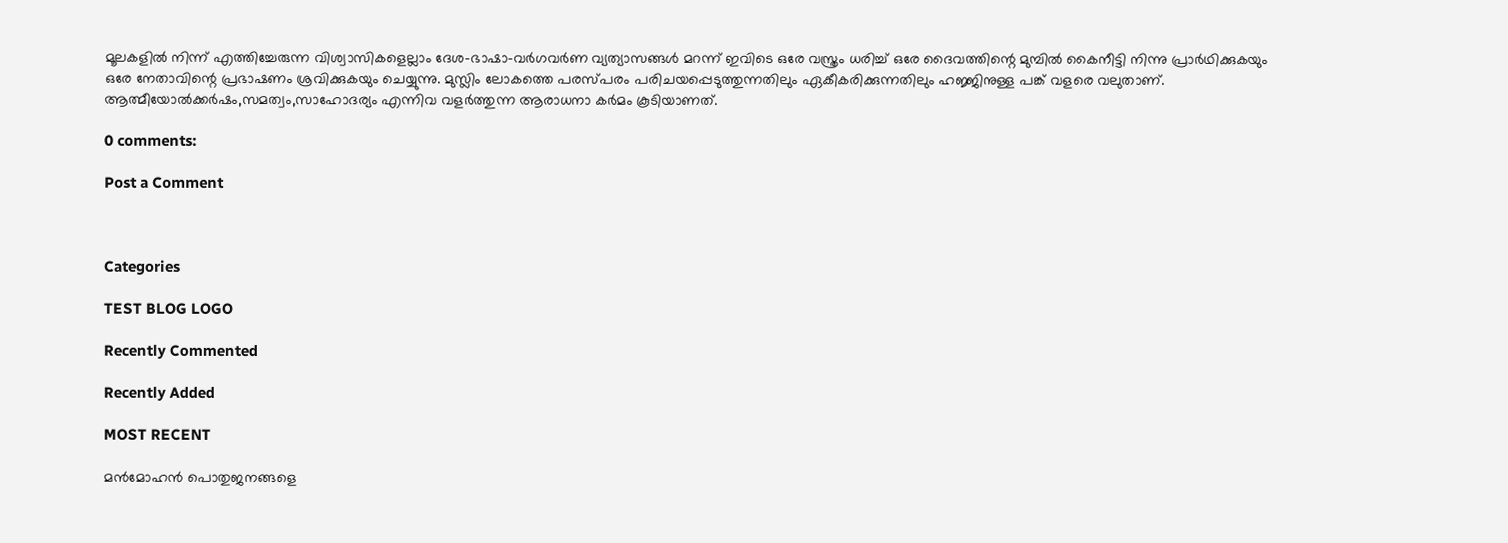മൂലകളില്‍ നിന്ന് എത്തിച്ചേരുന്ന വിശ്വാസികളെല്ലാം ദേശ-ഭാഷാ-വര്‍ഗവര്‍ണ വ്യത്യാസങ്ങള്‍ മറന്ന് ഇവിടെ ഒരേ വസ്ത്രം ധരിച്ച് ഒരേ ദൈവത്തിന്റെ മുമ്പില്‍ കൈനീട്ടി നിന്നു പ്രാര്‍ഥിക്കുകയും ഒരേ നേതാവിന്റെ പ്രഭാഷണം ശ്രവിക്കുകയും ചെയ്യുന്നു. മുസ്ലിം ലോകത്തെ പരസ്പരം പരിചയപ്പെടുത്തുന്നതിലും ഏകീകരിക്കുന്നതിലും ഹജ്ജിനുള്ള പങ്ക് വളരെ വലുതാണ്. ആത്മീയോല്‍ക്കര്‍ഷം,സമത്വം,സാഹോദര്യം എന്നിവ വളര്‍ത്തുന്ന ആരാധനാ കര്‍മം കൂടിയാണത്.

0 comments:

Post a Comment



Categories

TEST BLOG LOGO

Recently Commented

Recently Added

MOST RECENT

മന്‍മോഹന്‍ പൊതുജനങ്ങളെ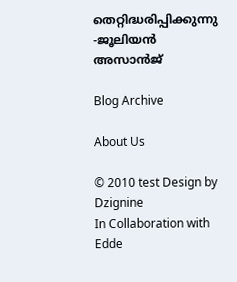തെറ്റിദ്ധരിപ്പിക്കുന്നു -ജൂലിയന്‍ അസാന്‍ജ്

Blog Archive

About Us

© 2010 test Design by Dzignine
In Collaboration with Edde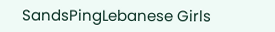SandsPingLebanese Girls